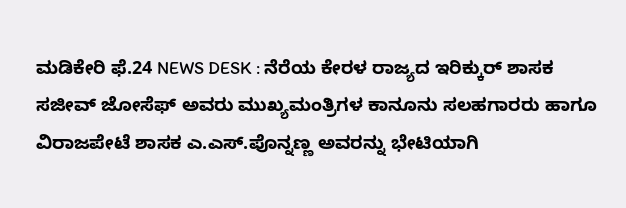ಮಡಿಕೇರಿ ಫೆ.24 NEWS DESK : ನೆರೆಯ ಕೇರಳ ರಾಜ್ಯದ ಇರಿಕ್ಕುರ್ ಶಾಸಕ ಸಜೀವ್ ಜೋಸೆಫ್ ಅವರು ಮುಖ್ಯಮಂತ್ರಿಗಳ ಕಾನೂನು ಸಲಹಗಾರರು ಹಾಗೂ ವಿರಾಜಪೇಟೆ ಶಾಸಕ ಎ.ಎಸ್.ಪೊನ್ನಣ್ಣ ಅವರನ್ನು ಭೇಟಿಯಾಗಿ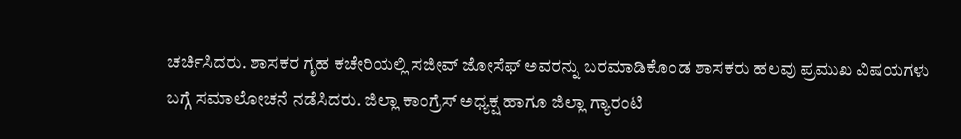ಚರ್ಚಿಸಿದರು. ಶಾಸಕರ ಗೃಹ ಕಚೇರಿಯಲ್ಲಿ ಸಜೀವ್ ಜೋಸೆಫ್ ಅವರನ್ನು ಬರಮಾಡಿಕೊಂಡ ಶಾಸಕರು ಹಲವು ಪ್ರಮುಖ ವಿಷಯಗಳು ಬಗ್ಗೆ ಸಮಾಲೋಚನೆ ನಡೆಸಿದರು. ಜಿಲ್ಲಾ ಕಾಂಗ್ರೆಸ್ ಅಧ್ಯಕ್ಷ ಹಾಗೂ ಜಿಲ್ಲಾ ಗ್ಯಾರಂಟಿ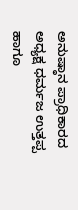ಅನುಷ್ಠಾನ ಪ್ರಾಧಿಕಾರದ ಅಧ್ಯಕ್ಷ ಧರ್ಮಜ ಉತ್ತಪ್ಪ ಹಾಗೂ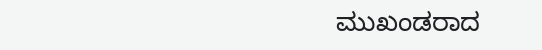ಮುಖಂಡರಾದ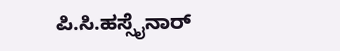ಪಿ.ಸಿ.ಹಸ್ಸೈನಾರ್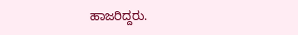ಹಾಜರಿದ್ದರು.